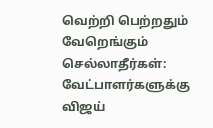வெற்றி பெற்றதும் வேறெங்கும் செல்லாதீர்கள்: வேட்பாளர்களுக்கு விஜய்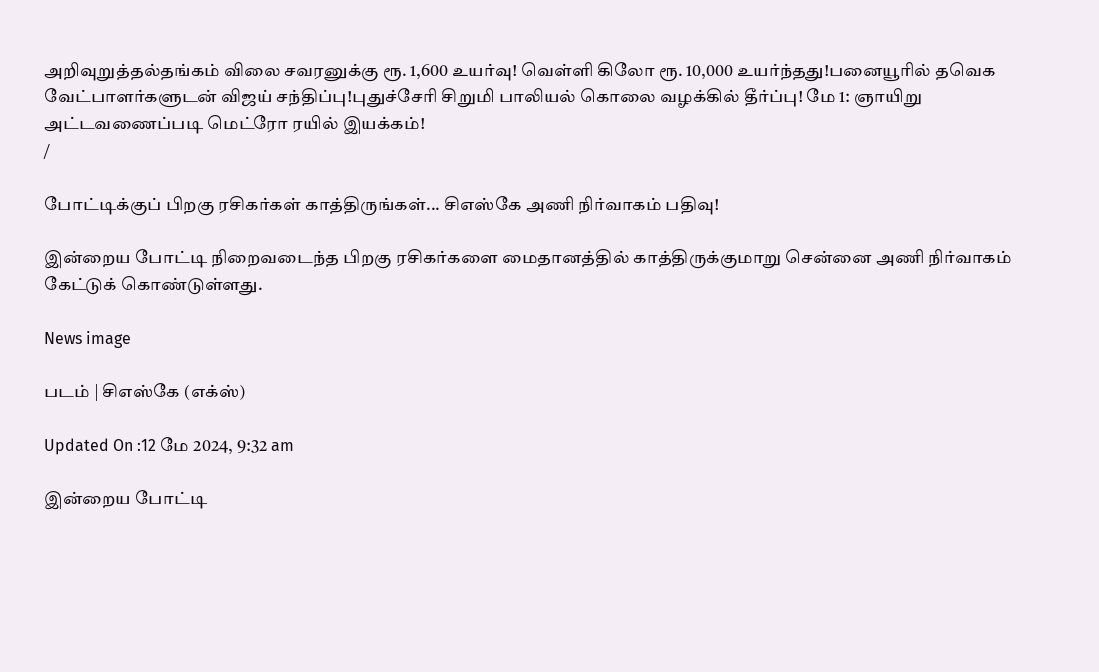அறிவுறுத்தல்தங்கம் விலை சவரனுக்கு ரூ. 1,600 உயர்வு! வெள்ளி கிலோ ரூ. 10,000 உயர்ந்தது!பனையூரில் தவெக வேட்பாளர்களுடன் விஜய் சந்திப்பு!புதுச்சேரி சிறுமி பாலியல் கொலை வழக்கில் தீர்ப்பு! மே 1: ஞாயிறு அட்டவணைப்படி மெட்ரோ ரயில் இயக்கம்!
/

போட்டிக்குப் பிறகு ரசிகர்கள் காத்திருங்கள்... சிஎஸ்கே அணி நிர்வாகம் பதிவு!

இன்றைய போட்டி நிறைவடைந்த பிறகு ரசிகர்களை மைதானத்தில் காத்திருக்குமாறு சென்னை அணி நிர்வாகம் கேட்டுக் கொண்டுள்ளது.

News image

படம் | சிஎஸ்கே (எக்ஸ்)

Updated On :12 மே 2024, 9:32 am

இன்றைய போட்டி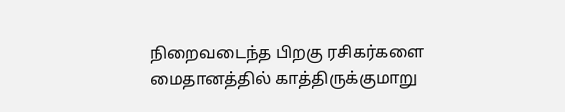நிறைவடைந்த பிறகு ரசிகர்களை மைதானத்தில் காத்திருக்குமாறு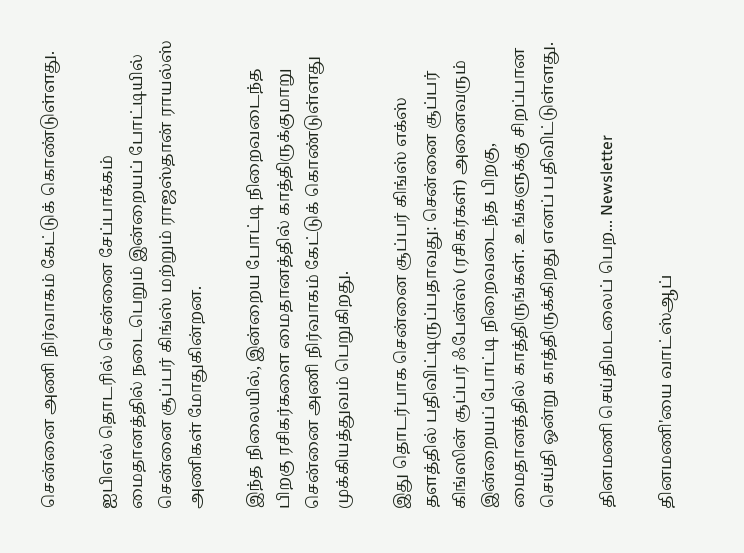சென்னை அணி நிர்வாகம் கேட்டுக் கொண்டுள்ளது.

ஐபிஎல் தொடரில் சென்னை சேப்பாக்கம் மைதானத்தில் நடைபெறும் இன்றையப் போட்டியில் சென்னை சூப்பர் கிங்ஸ் மற்றும் ராஜஸ்தான் ராயல்ஸ் அணிகள் மோதுகின்றன.

இந்த நிலையில், இன்றைய போட்டி நிறைவடைந்த பிறகு ரசிகர்களை மைதானத்தில் காத்திருக்குமாறு சென்னை அணி நிர்வாகம் கேட்டுக் கொண்டுள்ளது முக்கியத்துவம் பெறுகிறது.

இது தொடர்பாக சென்னை சூப்பர் கிங்ஸ் எக்ஸ் தளத்தில் பதிவிட்டிருப்பதாவது: சென்னை சூப்பர் கிங்ஸின் சூப்பர் ஃபேன்ஸ் (ரசிகர்கள்) அனைவரும் இன்றையப் போட்டி நிறைவடைந்த பிறகு, மைதானத்தில் காத்திருங்கள். உங்களுக்கு சிறப்பான செய்தி ஒன்று காத்திருக்கிறது எனப் பதிவிட்டுள்ளது.

தினமணி செய்திமடலைப் பெற... Newsletter

தினமணி'யை வாட்ஸ்ஆப்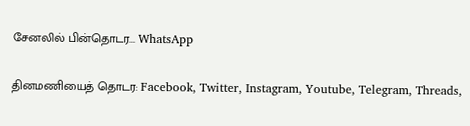சேனலில் பின்தொடர... WhatsApp

தினமணியைத் தொடர: Facebook, Twitter, Instagram, Youtube, Telegram, Threads,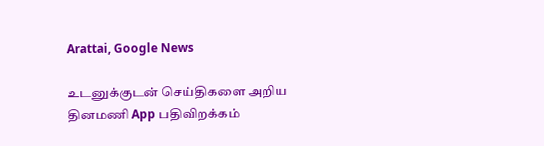Arattai, Google News

உடனுக்குடன் செய்திகளை அறிய தினமணி App பதிவிறக்கம்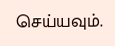செய்யவும்.